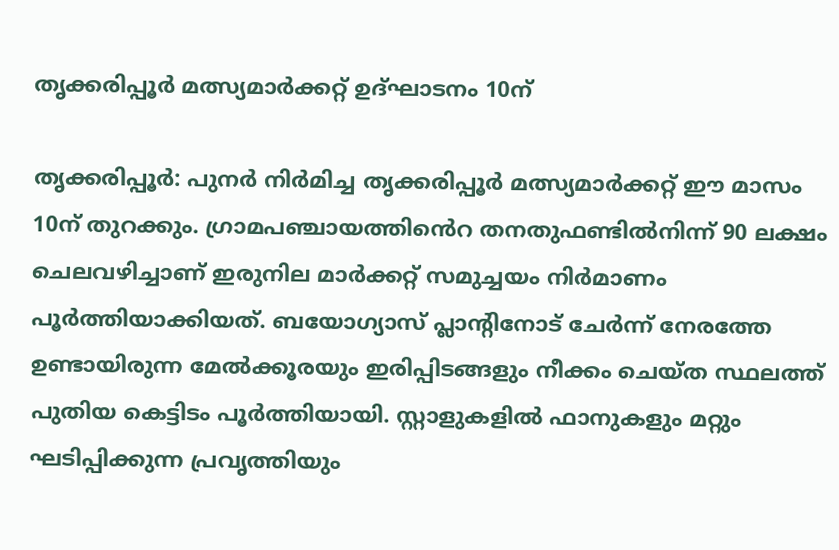തൃക്കരിപ്പൂർ മത്സ്യമാർക്കറ്റ് ഉദ്ഘാടനം 10ന്

തൃക്കരിപ്പൂർ: പുനർ നിർമിച്ച തൃക്കരിപ്പൂർ മത്സ്യമാർക്കറ്റ് ഈ മാസം 10ന് തുറക്കും. ഗ്രാമപഞ്ചായത്തി‍ൻെറ തനതുഫണ്ടിൽനിന്ന് 90 ലക്ഷം ചെലവഴിച്ചാണ് ഇരുനില മാർക്കറ്റ് സമുച്ചയം നിർമാണം പൂർത്തിയാക്കിയത്. ബയോഗ്യാസ് പ്ലാന്‍റിനോട് ചേർന്ന് നേരത്തേ ഉണ്ടായിരുന്ന മേൽക്കൂരയും ഇരിപ്പിടങ്ങളും നീക്കം ചെയ്ത സ്ഥലത്ത് പുതിയ കെട്ടിടം പൂർത്തിയായി. സ്റ്റാളുകളിൽ ഫാനുകളും മറ്റും ഘടിപ്പിക്കുന്ന പ്രവൃത്തിയും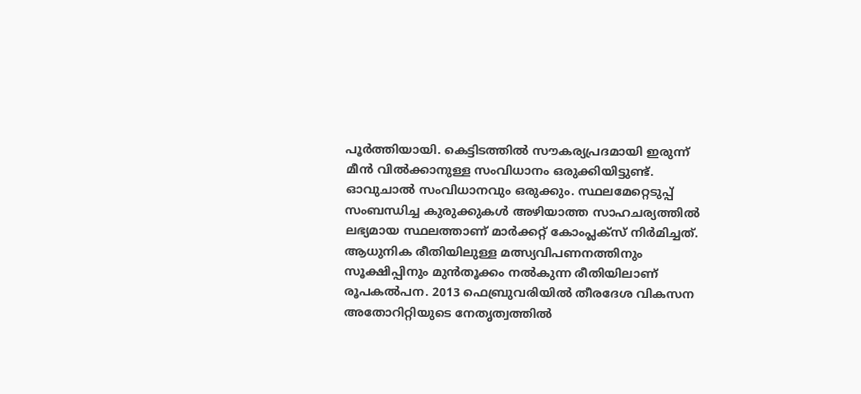പൂർത്തിയായി. കെട്ടിടത്തിൽ സൗകര്യപ്രദമായി ഇരുന്ന് മീൻ വിൽക്കാനുള്ള സംവിധാനം ഒരുക്കിയിട്ടുണ്ട്. ഓവുചാൽ സംവിധാനവും ഒരുക്കും. സ്ഥലമേറ്റെടുപ്പ് സംബന്ധിച്ച കുരുക്കുകൾ അഴിയാത്ത സാഹചര്യത്തിൽ ലഭ്യമായ സ്ഥലത്താണ് മാർക്കറ്റ് കോംപ്ലക്‌സ് നിർമിച്ചത്. ആധുനിക രീതിയിലുള്ള മത്സ്യവിപണനത്തിനും സൂക്ഷിപ്പിനും മുൻ‌തൂക്കം നൽകുന്ന രീതിയിലാണ് രൂപകൽപന. 2013 ഫെബ്രുവരിയിൽ തീരദേശ വികസന അതോറിറ്റിയുടെ നേതൃത്വത്തില്‍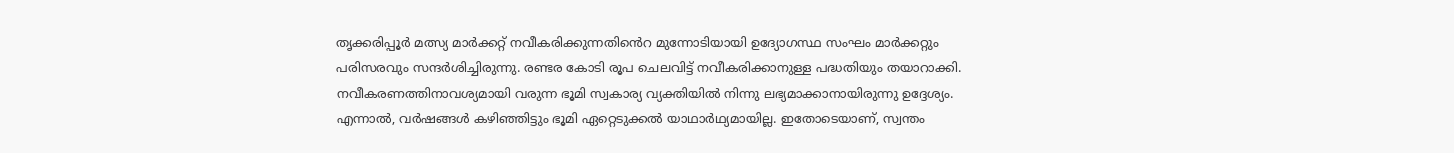തൃക്കരിപ്പൂര്‍ മത്സ്യ മാര്‍ക്കറ്റ് നവീകരിക്കുന്നതി‍ൻെറ മുന്നോടിയായി ഉദ്യോഗസ്ഥ സംഘം മാര്‍ക്കറ്റും പരിസരവും സന്ദര്‍ശിച്ചിരുന്നു. രണ്ടര കോടി രൂപ ചെലവിട്ട് നവീകരിക്കാനുള്ള പദ്ധതിയും തയാറാക്കി. നവീകരണത്തിനാവശ്യമായി വരുന്ന ഭൂമി സ്വകാര്യ വ്യക്തിയില്‍ നിന്നു ലഭ്യമാക്കാനായിരുന്നു ഉദ്ദേശ്യം. എന്നാൽ, വർഷങ്ങൾ കഴിഞ്ഞിട്ടും ഭൂമി ഏറ്റെടുക്കൽ യാഥാർഥ്യമായില്ല. ഇതോടെയാണ്, സ്വന്തം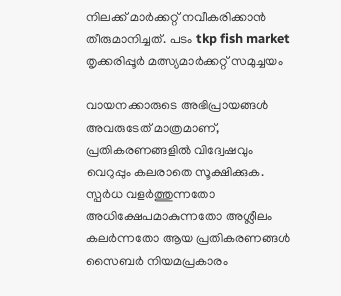നിലക്ക് മാർക്കറ്റ് നവീകരിക്കാൻ തീരുമാനിച്ചത്. പടം tkp fish market തൃക്കരിപ്പൂർ മത്സ്യമാർക്കറ്റ് സമുച്ചയം

വായനക്കാരുടെ അഭിപ്രായങ്ങള്‍ അവരുടേത് മാത്രമാണ്, പ്രതികരണങ്ങളിൽ വിദ്വേഷവും വെറുപ്പും കലരാതെ സൂക്ഷിക്കുക. സ്പർധ വളർത്തുന്നതോ അധിക്ഷേപമാകുന്നതോ അശ്ലീലം കലർന്നതോ ആയ പ്രതികരണങ്ങൾ സൈബർ നിയമപ്രകാരം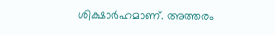ശിക്ഷാർഹമാണ്. അത്തരം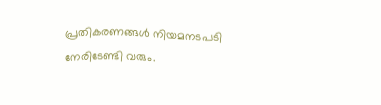പ്രതികരണങ്ങൾ നിയമനടപടി നേരിടേണ്ടി വരും.